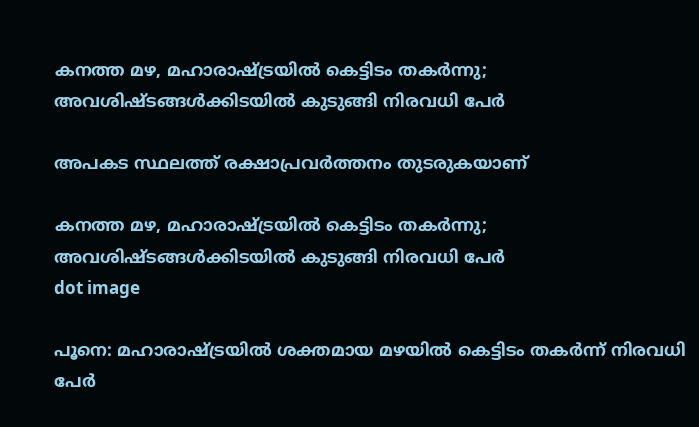കനത്ത മഴ, മഹാരാഷ്ട്രയിൽ കെട്ടിടം തകർന്നു; അവശിഷ്ടങ്ങൾക്കിടയിൽ കുടുങ്ങി നിരവധി പേർ

അപകട സ്ഥലത്ത് രക്ഷാപ്രവര്‍ത്തനം തുടരുകയാണ്

കനത്ത മഴ, മഹാരാഷ്ട്രയിൽ കെട്ടിടം തകർന്നു; അവശിഷ്ടങ്ങൾക്കിടയിൽ കുടുങ്ങി നിരവധി പേർ
dot image

പൂനെ: മഹാരാഷ്ട്രയില്‍ ശക്തമായ മഴയില്‍ കെട്ടിടം തകര്‍ന്ന് നിരവധി പേര്‍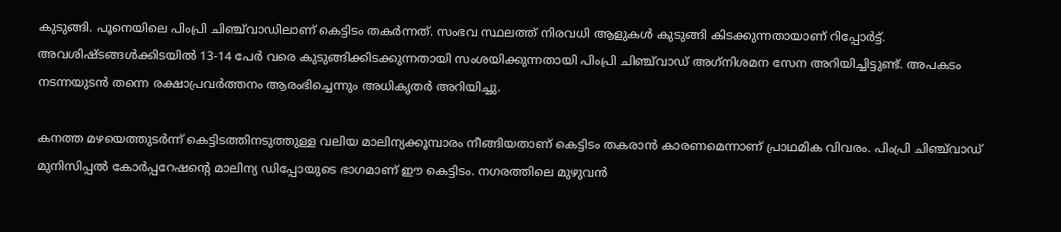കുടുങ്ങി. പൂനെയിലെ പിംപ്രി ചിഞ്ച്‌വാഡിലാണ് കെട്ടിടം തകര്‍ന്നത്. സംഭവ സ്ഥലത്ത് നിരവധി ആളുകള്‍ കുടുങ്ങി കിടക്കുന്നതായാണ് റിപ്പോര്‍ട്ട്. അവശിഷ്ടങ്ങള്‍ക്കിടയില്‍ 13-14 പേര്‍ വരെ കുടുങ്ങിക്കിടക്കുന്നതായി സംശയിക്കുന്നതായി പിംപ്രി ചിഞ്ച്‌വാഡ്‌ അഗ്‌നിശമന സേന അറിയിച്ചിട്ടുണ്ട്. അപകടം നടന്നയുടന്‍ തന്നെ രക്ഷാപ്രവര്‍ത്തനം ആരംഭിച്ചെന്നും അധികൃതര്‍ അറിയിച്ചു.

കനത്ത മഴയെത്തുടര്‍ന്ന് കെട്ടിടത്തിനടുത്തുള്ള വലിയ മാലിന്യക്കൂമ്പാരം നീങ്ങിയതാണ് കെട്ടിടം തകരാന്‍ കാരണമെന്നാണ് പ്രാഥമിക വിവരം. പിംപ്രി ചിഞ്ച്‌വാഡ്‌ മുനിസിപ്പല്‍ കോര്‍പ്പറേഷന്റെ മാലിന്യ ഡിപ്പോയുടെ ഭാഗമാണ് ഈ കെട്ടിടം. നഗരത്തിലെ മുഴുവന്‍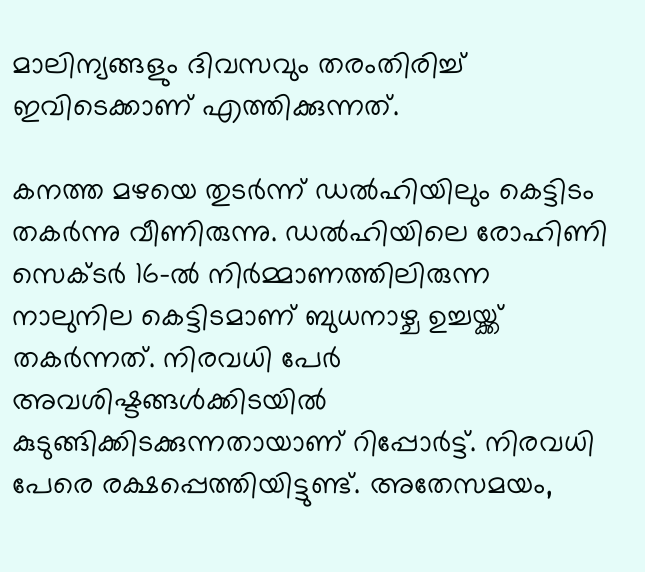മാലിന്യങ്ങളും ദിവസവും തരംതിരിച്ച് ഇവിടെക്കാണ് എത്തിക്കുന്നത്.

കനത്ത മഴയെ തുടർന്ന് ഡൽഹിയിലും കെട്ടിടം തകർന്നു വീണിരുന്നു. ഡൽഹിയിലെ രോഹിണി സെക്ടർ 16-ൽ നിർമ്മാണത്തിലിരുന്ന നാലുനില കെട്ടിടമാണ് ബുധനാഴ്ച ഉച്ചയ്ക്ക് തകർന്നത്. നിരവധി പേർ അവശിഷ്ടങ്ങൾക്കിടയിൽ കുടുങ്ങിക്കിടക്കുന്നതായാണ് റിപ്പോർട്ട്. നിരവധി പേരെ രക്ഷപ്പെത്തിയിട്ടുണ്ട്. അതേസമയം,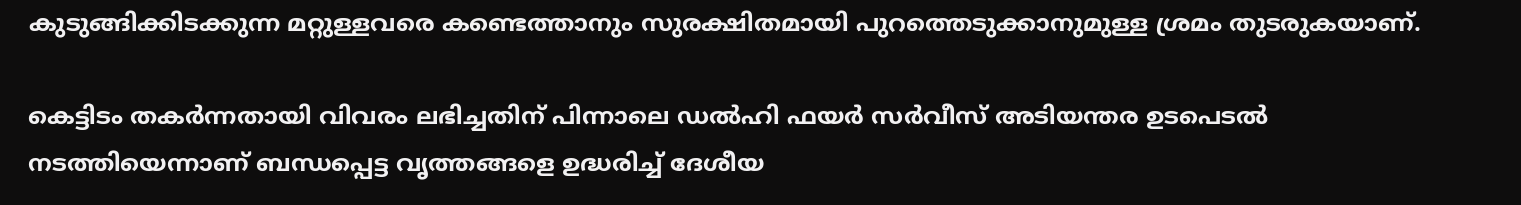കുടുങ്ങിക്കിടക്കുന്ന മറ്റുള്ളവരെ കണ്ടെത്താനും സുരക്ഷിതമായി പുറത്തെടുക്കാനുമുള്ള ശ്രമം തുടരുകയാണ്.

കെട്ടിടം തകർന്നതായി വിവരം ലഭിച്ചതിന് പിന്നാലെ ഡൽഹി ഫയർ സർവീസ് അടിയന്തര ഉടപെടൽ നടത്തിയെന്നാണ് ബന്ധപ്പെട്ട വൃത്തങ്ങളെ ഉദ്ധരിച്ച് ദേശീയ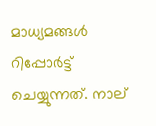മാധ്യമങ്ങൾ റിപ്പോർട്ട് ചെയ്യുന്നത്. നാല്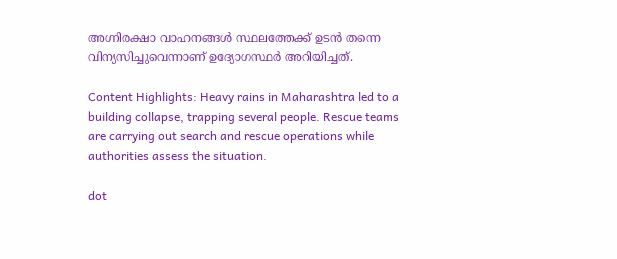അഗ്നിരക്ഷാ വാഹനങ്ങൾ സ്ഥലത്തേക്ക് ഉടൻ തന്നെ വിന്യസിച്ചുവെന്നാണ് ഉദ്യോഗസ്ഥർ അറിയിച്ചത്.

Content Highlights: Heavy rains in Maharashtra led to a building collapse, trapping several people. Rescue teams are carrying out search and rescue operations while authorities assess the situation.

dot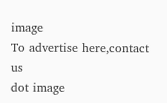image
To advertise here,contact us
dot image